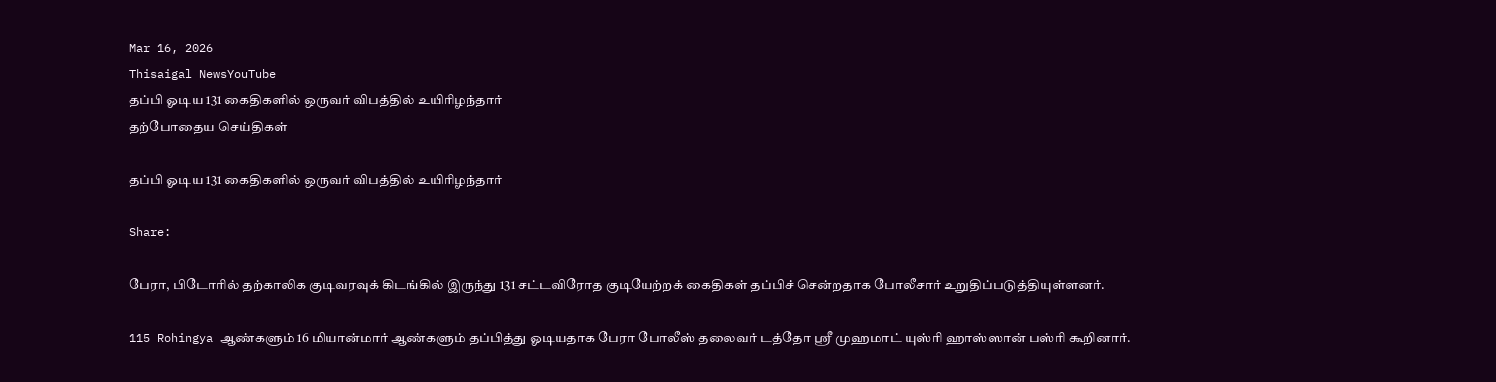Mar 16, 2026
Thisaigal NewsYouTube
தப்பி ஓடிய 131 கைதிகளில் ஒருவர் விபத்தில் உயிரிழந்தார்
தற்போதைய செய்திகள்

தப்பி ஓடிய 131 கைதிகளில் ஒருவர் விபத்தில் உயிரிழந்தார்

Share:

பேரா, பிடோரில் தற்காலிக குடிவரவுக் கிடங்கில் இருந்து 131 சட்டவிரோத குடியேற்றக் கைதிகள் தப்பிச் சென்றதாக போலீசார் உறுதிப்படுத்தியுள்ளனர்.

115 Rohingya ஆண்களும் 16 மியான்மார் ஆண்களும் தப்பித்து ஓடியதாக பேரா போலீஸ் தலைவர் டத்தோ ஶ்ரீ முஹமாட் யுஸ்ரி ஹாஸ்ஸான் பஸ்ரி கூறினார்.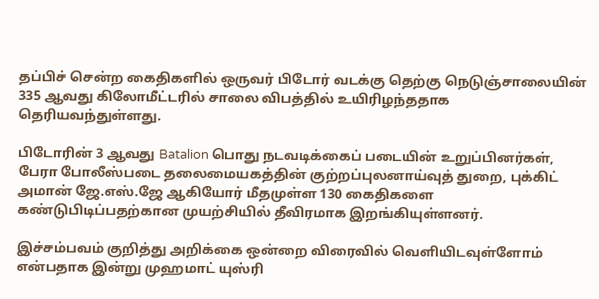தப்பிச் சென்ற கைதிகளில் ஒருவர் பிடோர் வடக்கு தெற்கு நெடுஞ்சாலையின் 335 ஆவது கிலோமீட்டரில் சாலை விபத்தில் உயிரிழந்ததாக தெரியவந்துள்ளது.

பிடோரின் 3 ஆவது Batalion பொது நடவடிக்கைப் படையின் உறுப்பினர்கள், பேரா போலீஸ்படை தலைமையகத்தின் குற்றப்புலனாய்வுத் துறை, புக்கிட் அமான் ஜே.எஸ்.ஜே ஆகியோர் மீதமுள்ள 130 கைதிகளை கண்டுபிடிப்பதற்கான முயற்சியில் தீவிரமாக இறங்கியுள்ளனர்.

இச்சம்பவம் குறித்து அறிக்கை ஒன்றை விரைவில் வெளியிடவுள்ளோம் என்பதாக இன்று முஹமாட் யுஸ்ரி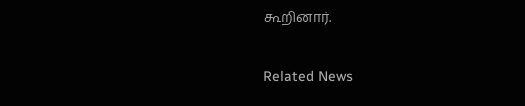கூறினார்.

Related News